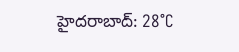హైదరాబాద్: 28°C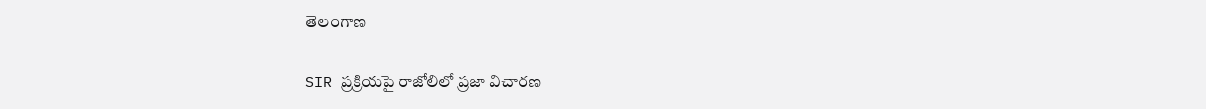తెలంగాణ

SIR ప్రక్రియపై రాజోలిలో ప్రజా విచారణ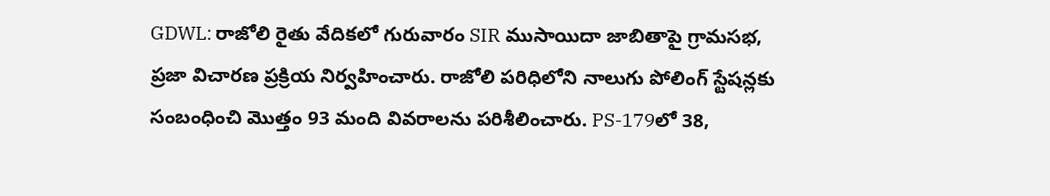GDWL: రాజోలి రైతు వేదికలో గురువారం SIR ముసాయిదా జాబితాపై గ్రామసభ, ప్రజా విచారణ ప్రక్రియ నిర్వహించారు. రాజోలి పరిధిలోని నాలుగు పోలింగ్‌ స్టేషన్లకు సంబంధించి మొత్తం 93 మంది వివరాలను పరిశీలించారు. PS-179లో 38,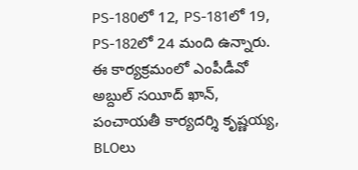PS-180లో 12, PS-181లో 19, PS-182లో 24 మంది ఉన్నారు. ఈ కార్యక్రమంలో ఎంపీడీవో అబ్దుల్ సయీద్ ఖాన్, పంచాయతీ కార్యదర్శి కృష్ణయ్య, BLOలు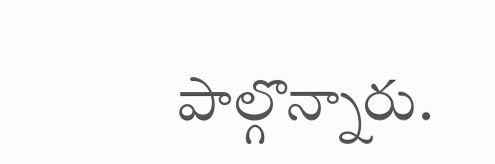పాల్గొన్నారు.